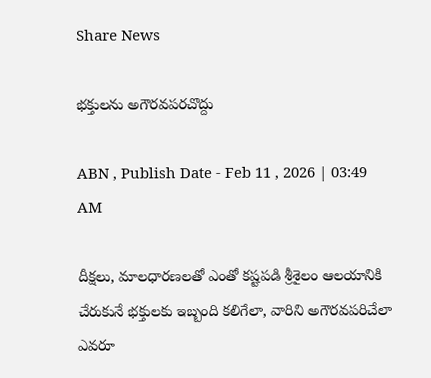Share News

భక్తులను అగౌరవపరచొద్దు

ABN , Publish Date - Feb 11 , 2026 | 03:49 AM

దీక్షలు, మాలధారణలతో ఎంతో కష్టపడి శ్రీశైలం ఆలయానికి చేరుకునే భక్తులకు ఇబ్బంది కలిగేలా, వారిని అగౌరవపరిచేలా ఎవరూ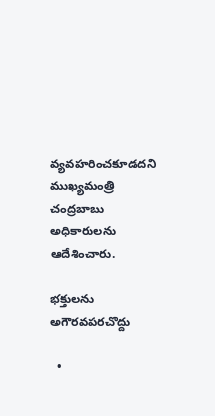వ్యవహరించకూడదని ముఖ్యమంత్రి చంద్రబాబు అధికారులను ఆదేశించారు.

భక్తులను అగౌరవపరచొద్దు

  •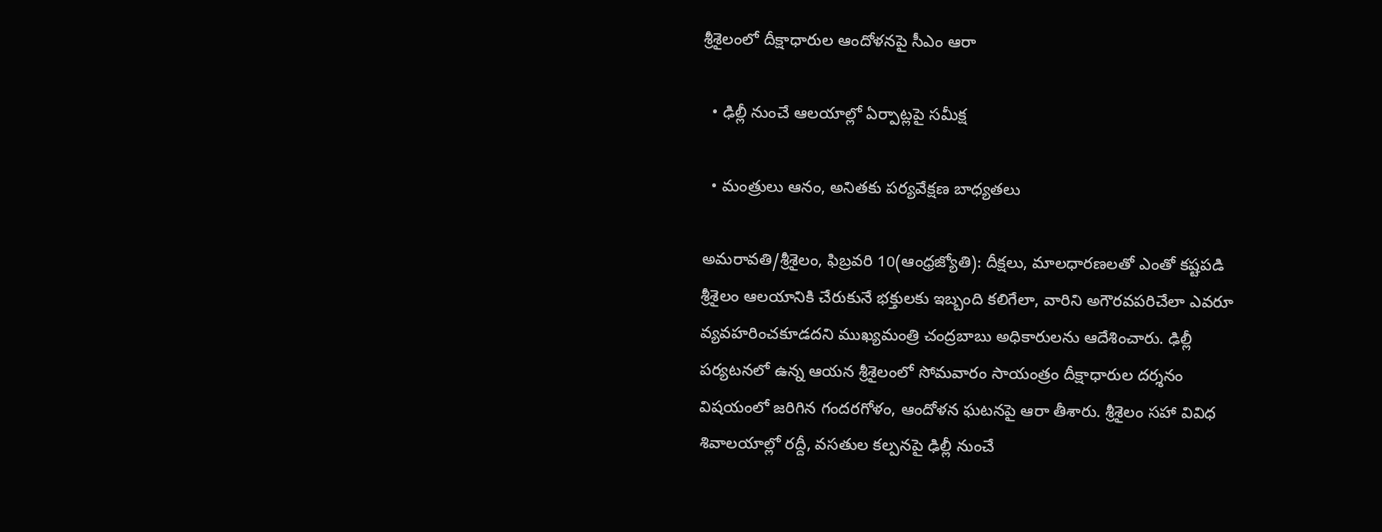శ్రీశైలంలో దీక్షాధారుల ఆందోళనపై సీఎం ఆరా

  • ఢిల్లీ నుంచే ఆలయాల్లో ఏర్పాట్లపై సమీక్ష

  • మంత్రులు ఆనం, అనితకు పర్యవేక్షణ బాధ్యతలు

అమరావతి/శ్రీశైలం, ఫిబ్రవరి 10(ఆంధ్రజ్యోతి): దీక్షలు, మాలధారణలతో ఎంతో కష్టపడి శ్రీశైలం ఆలయానికి చేరుకునే భక్తులకు ఇబ్బంది కలిగేలా, వారిని అగౌరవపరిచేలా ఎవరూ వ్యవహరించకూడదని ముఖ్యమంత్రి చంద్రబాబు అధికారులను ఆదేశించారు. ఢిల్లీ పర్యటనలో ఉన్న ఆయన శ్రీశైలంలో సోమవారం సాయంత్రం దీక్షాధారుల దర్శనం విషయంలో జరిగిన గందరగోళం, ఆందోళన ఘటనపై ఆరా తీశారు. శ్రీశైలం సహా వివిధ శివాలయాల్లో రద్దీ, వసతుల కల్పనపై ఢిల్లీ నుంచే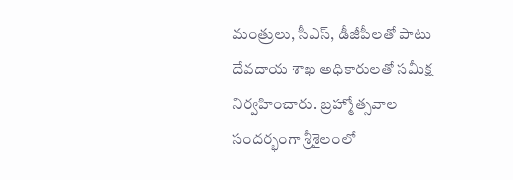మంత్రులు, సీఎస్‌, డీజీపీలతో పాటు దేవదాయ శాఖ అధికారులతో సమీక్ష నిర్వహించారు. బ్రహ్మోత్సవాల సందర్భంగా శ్రీశైలంలో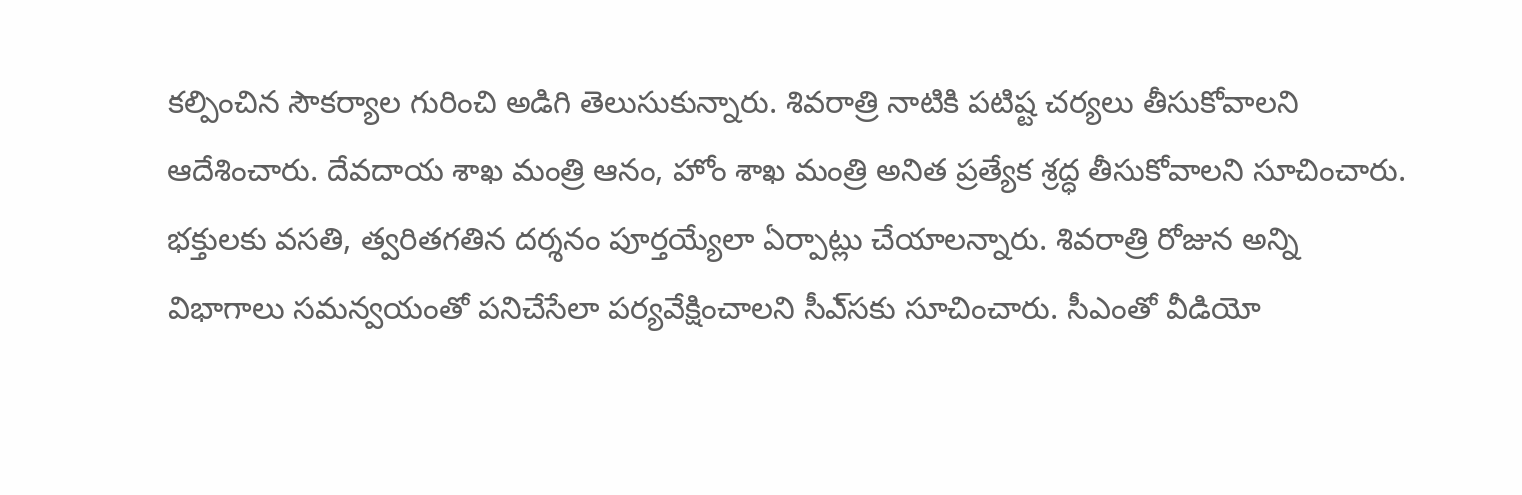కల్పించిన సౌకర్యాల గురించి అడిగి తెలుసుకున్నారు. శివరాత్రి నాటికి పటిష్ట చర్యలు తీసుకోవాలని ఆదేశించారు. దేవదాయ శాఖ మంత్రి ఆనం, హోం శాఖ మంత్రి అనిత ప్రత్యేక శ్రద్ధ తీసుకోవాలని సూచించారు. భక్తులకు వసతి, త్వరితగతిన దర్శనం పూర్తయ్యేలా ఏర్పాట్లు చేయాలన్నారు. శివరాత్రి రోజున అన్ని విభాగాలు సమన్వయంతో పనిచేసేలా పర్యవేక్షించాలని సీఎ్‌సకు సూచించారు. సీఎంతో వీడియో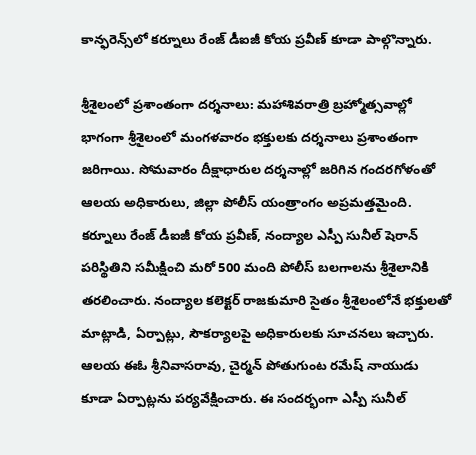కాన్ఫరెన్స్‌లో కర్నూలు రేంజ్‌ డీఐజీ కోయ ప్రవీణ్‌ కూడా పాల్గొన్నారు.

శ్రీశైలంలో ప్రశాంతంగా దర్శనాలు: మహాశివరాత్రి బ్రహ్మోత్సవాల్లో భాగంగా శ్రీశైలంలో మంగళవారం భక్తులకు దర్శనాలు ప్రశాంతంగా జరిగాయి. సోమవారం దీక్షాధారుల దర్శనాల్లో జరిగిన గందరగోళంతో ఆలయ అధికారులు, జిల్లా పోలీస్‌ యంత్రాంగం అప్రమత్తమైంది. కర్నూలు రేంజ్‌ డీఐజీ కోయ ప్రవీణ్‌, నంద్యాల ఎస్పీ సునీల్‌ షెరాన్‌ పరిస్థితిని సమీక్షించి మరో 500 మంది పోలీస్‌ బలగాలను శ్రీశైలానికి తరలించారు. నంద్యాల కలెక్టర్‌ రాజకుమారి సైతం శ్రీశైలంలోనే భక్తులతో మాట్లాడి, ఏర్పాట్లు, సౌకర్యాలపై అధికారులకు సూచనలు ఇచ్చారు. ఆలయ ఈఓ శ్రీనివాసరావు, చైర్మన్‌ పోతుగుంట రమేష్‌ నాయుడు కూడా ఏర్పాట్లను పర్యవేక్షించారు. ఈ సందర్భంగా ఎస్పీ సునీల్‌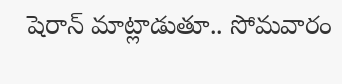షెరాన్‌ మాట్లాడుతూ.. సోమవారం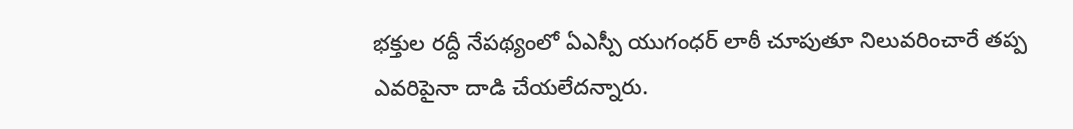భక్తుల రద్దీ నేపథ్యంలో ఏఎస్పీ యుగంధర్‌ లాఠీ చూపుతూ నిలువరించారే తప్ప ఎవరిపైనా దాడి చేయలేదన్నారు.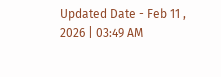Updated Date - Feb 11 , 2026 | 03:49 AM